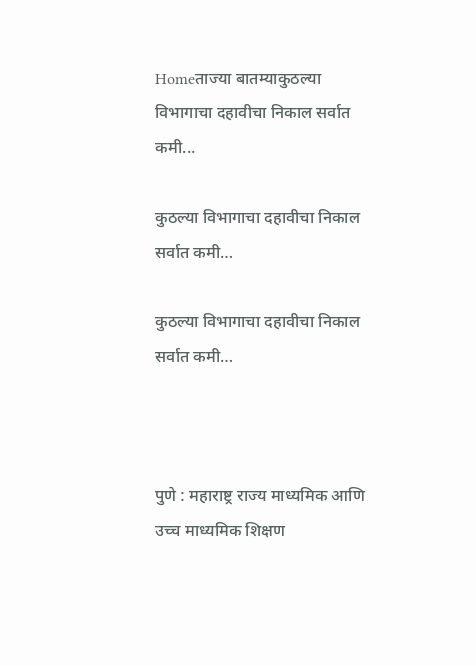Homeताज्या बातम्याकुठल्या विभागाचा दहावीचा निकाल सर्वात कमी...

कुठल्या विभागाचा दहावीचा निकाल सर्वात कमी…

कुठल्या विभागाचा दहावीचा निकाल सर्वात कमी…



पुणे : महाराष्ट्र राज्य माध्यमिक आणि उच्च माध्यमिक शिक्षण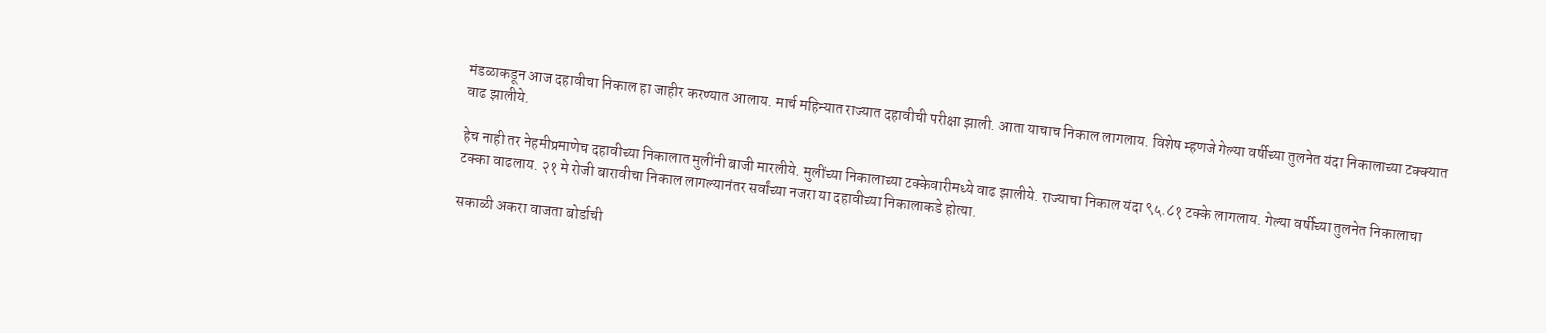मंडळाकडून आज दहावीचा निकाल हा जाहीर करण्यात आलाय. मार्च महिन्यात राज्यात दहावीची परीक्षा झाली. आता याचाच निकाल लागलाय. विशेष म्हणजे गेल्या वर्षीच्या तुलनेत यंदा निकालाच्या टक्क्यात वाढ झालीये.

हेच नाही तर नेहमीप्रमाणेच दहावीच्या निकालात मुलींनी बाजी मारलीये. मुलींच्या निकालाच्या टक्केवारीमध्ये वाढ झालीये. राज्याचा निकाल यंदा ९५.८१ टक्के लागलाय. गेल्या वर्षीच्या तुलनेत निकालाचा टक्का वाढलाय. २१ मे रोजी बारावीचा निकाल लागल्यानंतर सर्वांच्या नजरा या दहावीच्या निकालाकडे होत्या.

सकाळी अकरा वाजता बोर्डाची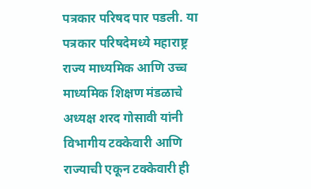पत्रकार परिषद पार पडली. या पत्रकार परिषदेमध्ये महाराष्ट्र राज्य माध्यमिक आणि उच्च माध्यमिक शिक्षण मंडळाचे अध्यक्ष शरद गोसावी यांनी विभागीय टक्केवारी आणि राज्याची एकून टक्केवारी ही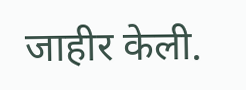जाहीर केली.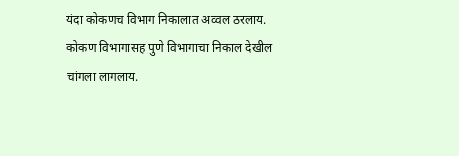यंदा कोकणच विभाग निकालात अव्वल ठरलाय. कोकण विभागासह पुणे विभागाचा निकाल देखील चांगला लागलाय.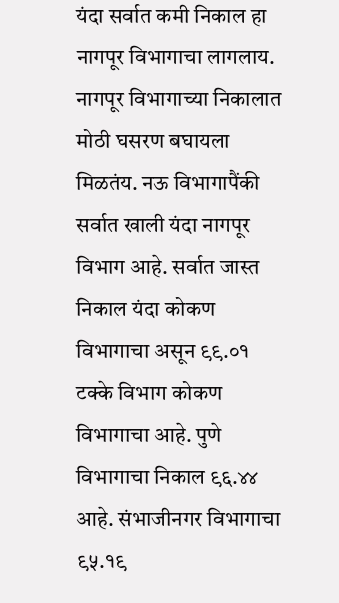यंदा सर्वात कमी निकाल हा नागपूर विभागाचा लागलाय. नागपूर विभागाच्या निकालात मोठी घसरण बघायला मिळतंय. नऊ विभागापैंकी सर्वात खाली यंदा नागपूर विभाग आहे. सर्वात जास्त निकाल यंदा कोकण विभागाचा असून ९९.०१ टक्के विभाग कोकण विभागाचा आहे. पुणे विभागाचा निकाल ९६.४४ आहे. संभाजीनगर विभागाचा ९५.१९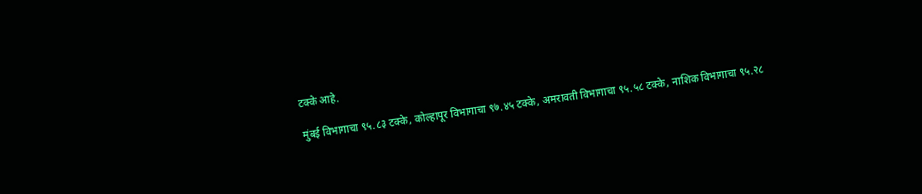टक्के आहे.

मुंबई विभागाचा ९५.८३ टक्के, कोल्हापूर विभागाचा ९७.४५ टक्के, अमरावती विभागाचा ९५.५८ टक्के, नाशिक विभागाचा ९५.२८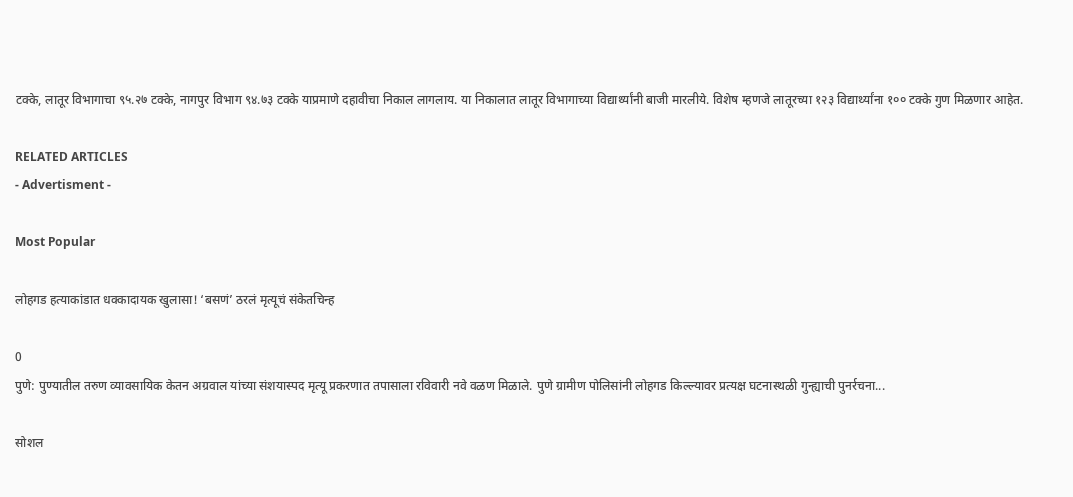टक्के, लातूर विभागाचा ९५.२७ टक्के, नागपुर विभाग ९४.७३ टक्के याप्रमाणे दहावीचा निकाल लागलाय. या निकालात लातूर विभागाच्या विद्यार्थ्यांनी बाजी मारलीये. विशेष म्हणजे लातूरच्या १२३ विद्यार्थ्यांना १०० टक्के गुण मिळणार आहेत.

RELATED ARTICLES
- Advertisment -

Most Popular

लोहगड हत्याकांडात धक्कादायक खुलासा! ‘बसणं’ ठरलं मृत्यूचं संकेतचिन्ह

0
पुणे: पुण्यातील तरुण व्यावसायिक केतन अग्रवाल यांच्या संशयास्पद मृत्यू प्रकरणात तपासाला रविवारी नवे वळण मिळाले. पुणे ग्रामीण पोलिसांनी लोहगड किल्ल्यावर प्रत्यक्ष घटनास्थळी गुन्ह्याची पुनर्रचना...

सोशल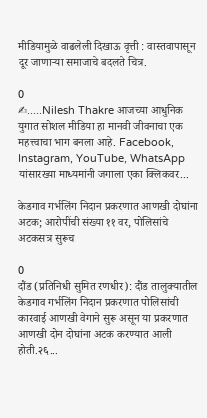मीडियामुळे वाढलेली दिखाऊ वृत्ती : वास्तवापासून दूर जाणाऱ्या समाजाचे बदलते चित्र.

0
✍.....Nilesh Thakre आजच्या आधुनिक युगात सोशल मीडिया हा मानवी जीवनाचा एक महत्त्वाचा भाग बनला आहे. Facebook, Instagram, YouTube, WhatsApp यांसारख्या माध्यमांनी जगाला एका क्लिकवर...

केडगाव गर्भलिंग निदान प्रकरणात आणखी दोघांना अटक; आरोपींची संख्या ११ वर, पोलिसांचे अटकसत्र सुरूच

0
दौंड (प्रतिनिधी सुमित रणधीर): दौंड तालुक्यातील केडगाव गर्भलिंग निदान प्रकरणात पोलिसांची कारवाई आणखी वेगाने सुरू असून या प्रकरणात आणखी दोन दोघांना अटक करण्यात आली होती.२६...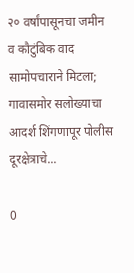२० वर्षांपासूनचा जमीन व कौटुंबिक वाद सामोपचाराने मिटला; गावासमोर सलोख्याचा आदर्श शिंगणापूर पोलीस दूरक्षेत्राचे...

0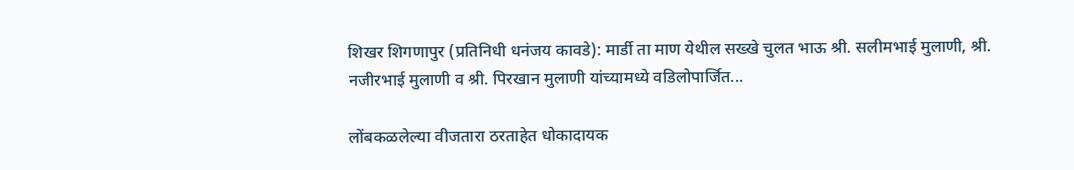शिखर शिगणापुर (प्रतिनिधी धनंजय कावडे): मार्डी ता माण येथील सख्खे चुलत भाऊ श्री. सलीमभाई मुलाणी, श्री. नजीरभाई मुलाणी व श्री. पिरखान मुलाणी यांच्यामध्ये वडिलोपार्जित...

लोंबकळलेल्या वीजतारा ठरताहेत धोकादायक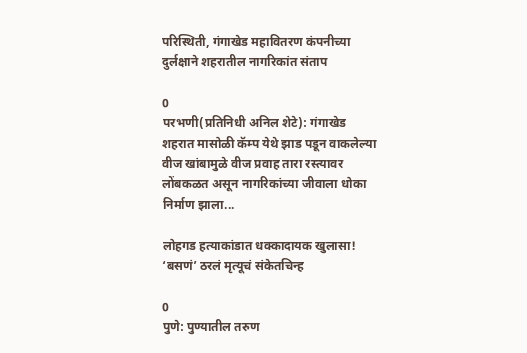परिस्थिती, गंगाखेड महावितरण कंपनीच्या दुर्लक्षाने शहरातील नागरिकांत संताप

0
परभणी(प्रतिनिधी अनिल शेटे): गंगाखेड शहरात मासोळी कॅम्प येथे झाड पडून वाकलेल्या वीज खांबामुळे वीज प्रवाह तारा रस्त्यावर लोंबकळत असून नागरिकांच्या जीवाला धोका निर्माण झाला...

लोहगड हत्याकांडात धक्कादायक खुलासा! ‘बसणं’ ठरलं मृत्यूचं संकेतचिन्ह

0
पुणे: पुण्यातील तरुण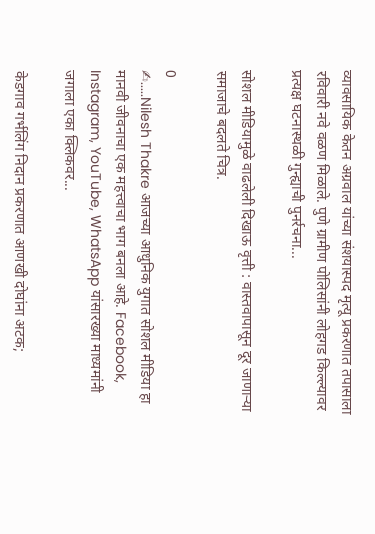व्यावसायिक केतन अग्रवाल यांच्या संशयास्पद मृत्यू प्रकरणात तपासाला रविवारी नवे वळण मिळाले. पुणे ग्रामीण पोलिसांनी लोहगड किल्ल्यावर प्रत्यक्ष घटनास्थळी गुन्ह्याची पुनर्रचना...

सोशल मीडियामुळे वाढलेली दिखाऊ वृत्ती : वास्तवापासून दूर जाणाऱ्या समाजाचे बदलते चित्र.

0
✍.....Nilesh Thakre आजच्या आधुनिक युगात सोशल मीडिया हा मानवी जीवनाचा एक महत्त्वाचा भाग बनला आहे. Facebook, Instagram, YouTube, WhatsApp यांसारख्या माध्यमांनी जगाला एका क्लिकवर...

केडगाव गर्भलिंग निदान प्रकरणात आणखी दोघांना अटक;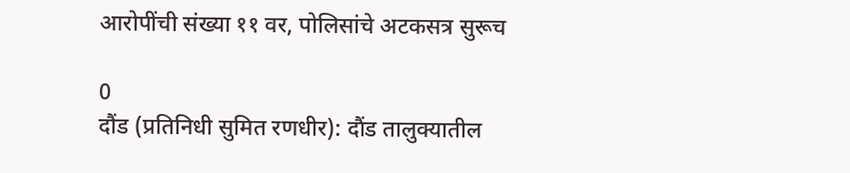आरोपींची संख्या ११ वर, पोलिसांचे अटकसत्र सुरूच

0
दौंड (प्रतिनिधी सुमित रणधीर): दौंड तालुक्यातील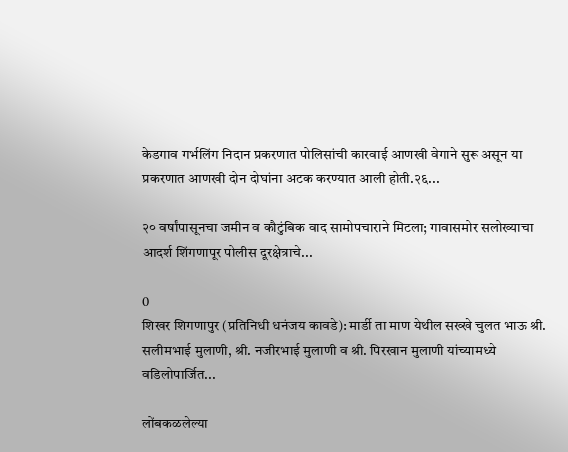केडगाव गर्भलिंग निदान प्रकरणात पोलिसांची कारवाई आणखी वेगाने सुरू असून या प्रकरणात आणखी दोन दोघांना अटक करण्यात आली होती.२६...

२० वर्षांपासूनचा जमीन व कौटुंबिक वाद सामोपचाराने मिटला; गावासमोर सलोख्याचा आदर्श शिंगणापूर पोलीस दूरक्षेत्राचे...

0
शिखर शिगणापुर (प्रतिनिधी धनंजय कावडे): मार्डी ता माण येथील सख्खे चुलत भाऊ श्री. सलीमभाई मुलाणी, श्री. नजीरभाई मुलाणी व श्री. पिरखान मुलाणी यांच्यामध्ये वडिलोपार्जित...

लोंबकळलेल्या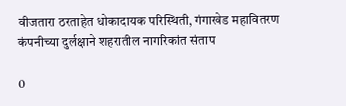वीजतारा ठरताहेत धोकादायक परिस्थिती, गंगाखेड महावितरण कंपनीच्या दुर्लक्षाने शहरातील नागरिकांत संताप

0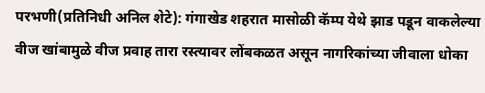परभणी(प्रतिनिधी अनिल शेटे): गंगाखेड शहरात मासोळी कॅम्प येथे झाड पडून वाकलेल्या वीज खांबामुळे वीज प्रवाह तारा रस्त्यावर लोंबकळत असून नागरिकांच्या जीवाला धोका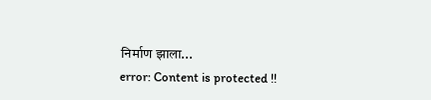निर्माण झाला...
error: Content is protected !!